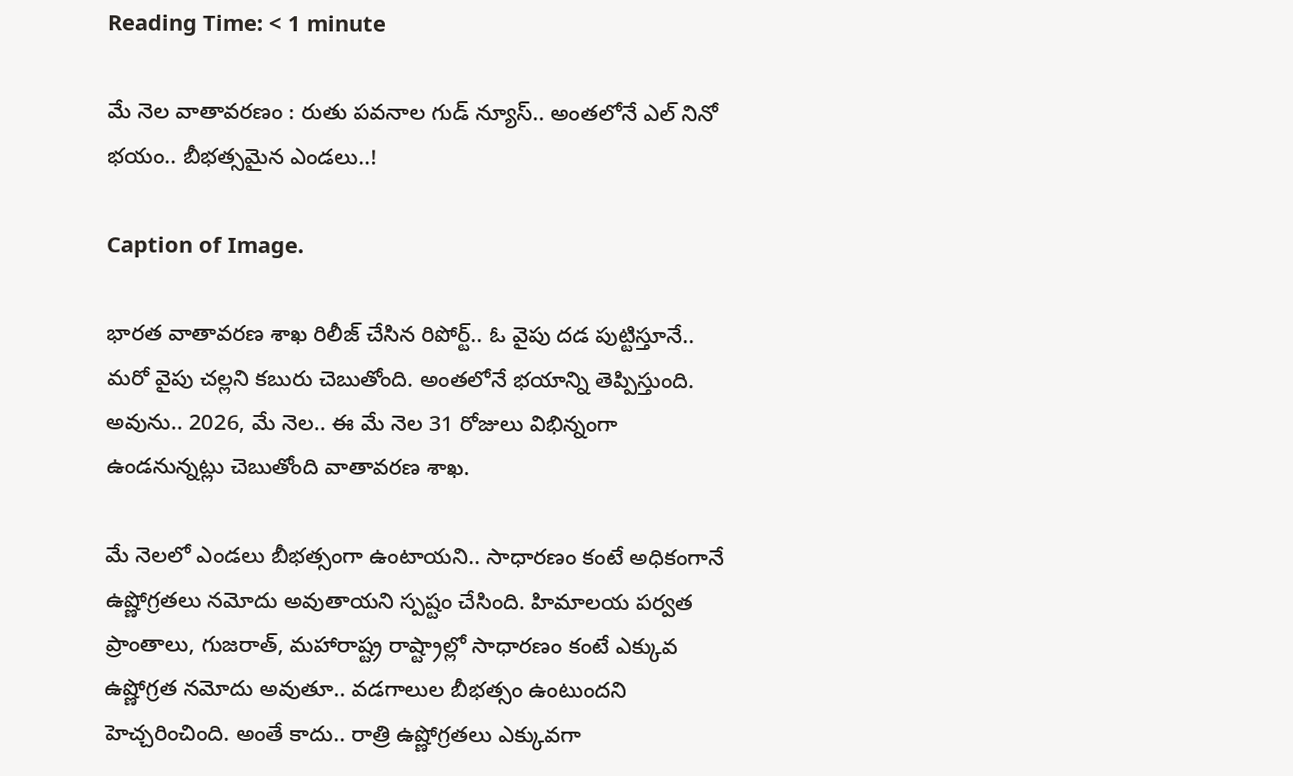Reading Time: < 1 minute

మే నెల వాతావరణం : రుతు పవనాల గుడ్ న్యూస్.. అంతలోనే ఎల్ నినో భయం.. బీభత్సమైన ఎండలు..!

Caption of Image.

భారత వాతావరణ శాఖ రిలీజ్ చేసిన రిపోర్ట్.. ఓ వైపు దడ పుట్టిస్తూనే.. మరో వైపు చల్లని కబురు చెబుతోంది. అంతలోనే భయాన్ని తెప్పిస్తుంది. అవును.. 2026, మే నెల.. ఈ మే నెల 31 రోజులు విభిన్నంగా ఉండనున్నట్లు చెబుతోంది వాతావరణ శాఖ.

మే నెలలో ఎండలు బీభత్సంగా ఉంటాయని.. సాధారణం కంటే అధికంగానే ఉష్ణోగ్రతలు నమోదు అవుతాయని స్పష్టం చేసింది. హిమాలయ పర్వత ప్రాంతాలు, గుజరాత్, మహారాష్ట్ర రాష్ట్రాల్లో సాధారణం కంటే ఎక్కువ ఉష్ణోగ్రత నమోదు అవుతూ.. వడగాలుల బీభత్సం ఉంటుందని హెచ్చరించింది. అంతే కాదు.. రాత్రి ఉష్ణోగ్రతలు ఎక్కువగా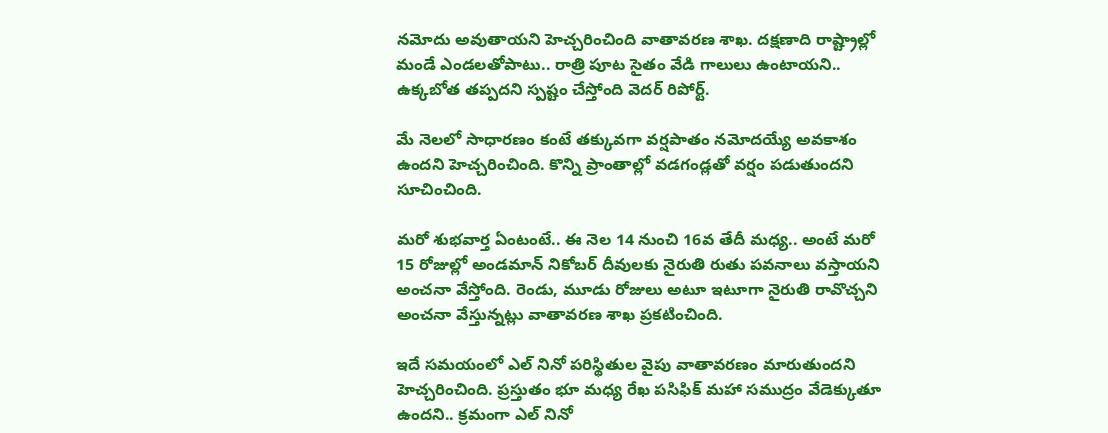నమోదు అవుతాయని హెచ్చరించింది వాతావరణ శాఖ. దక్షణాది రాష్ట్రాల్లో మండే ఎండలతోపాటు.. రాత్రి పూట సైతం వేడి గాలులు ఉంటాయని.. ఉక్కబోత తప్పదని స్పష్టం చేస్తోంది వెదర్ రిపోర్ట్.

మే నెలలో సాధారణం కంటే తక్కువగా వర్షపాతం నమోదయ్యే అవకాశం ఉందని హెచ్చరించింది. కొన్ని ప్రాంతాల్లో వడగండ్లతో వర్షం పడుతుందని సూచించింది.

మరో శుభవార్త ఏంటంటే.. ఈ నెల 14 నుంచి 16వ తేదీ మధ్య.. అంటే మరో 15 రోజుల్లో అండమాన్ నికోబర్ దీవులకు నైరుతి రుతు పవనాలు వస్తాయని అంచనా వేస్తోంది. రెండు, మూడు రోజులు అటూ ఇటూగా నైరుతి రావొచ్చని అంచనా వేస్తున్నట్లు వాతావరణ శాఖ ప్రకటించింది.

ఇదే సమయంలో ఎల్ నినో పరిస్థితుల వైపు వాతావరణం మారుతుందని హెచ్చరించింది. ప్రస్తుతం భూ మధ్య రేఖ పసిఫిక్ మహా సముద్రం వేడెక్కుతూ ఉందని.. క్రమంగా ఎల్ నినో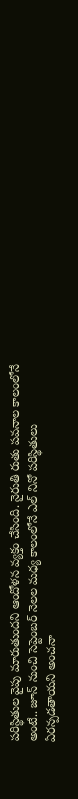పరిస్థితుల వైపు మారుతుందని ఆందోళన వ్యక్తం చేసింది. నైరుతి రుతు పవనాల కాలంలోనే అంటే.. జూన్ నుంచి సెప్టెంబర్ నెలల మధ్య కాలంలోనే ఎల్ నినో పరిస్థితులు ఏరన్పడతాయని అంచనా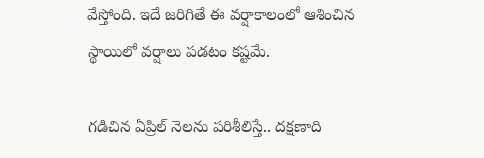వేస్తోంది. ఇదే జరిగితే ఈ వర్షాకాలంలో ఆశించిన స్థాయిలో వర్షాలు పడటం కష్టమే.

గడిచిన ఏప్రిల్ నెలను పరిశీలిస్తే.. దక్షణాది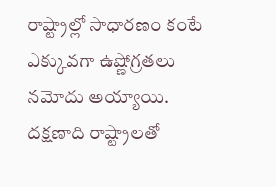రాష్ట్రాల్లో సాధారణం కంటే ఎక్కువగా ఉష్ణోగ్రతలు నమోదు అయ్యాయి. దక్షణాది రాష్ట్రాలతో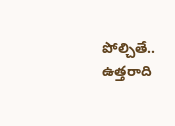పోల్చితే.. ఉత్తరాది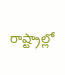రాష్ట్రాల్లో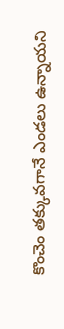కొంచెం తక్కువగానే ఎండలు ఉన్నాయని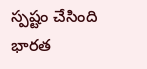స్పష్టం చేసింది భారత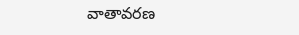వాతావరణ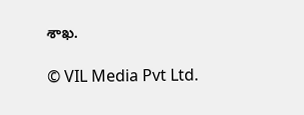శాఖ.

© VIL Media Pvt Ltd.